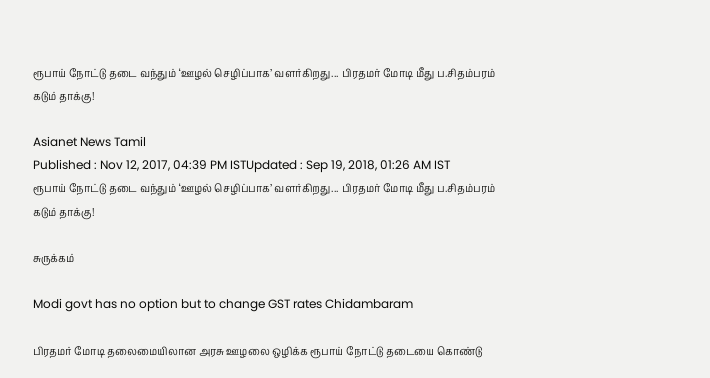ரூபாய் நோட்டு தடை வந்தும் ‘ஊழல் செழிப்பாக’ வளர்கிறது... பிரதமர் மோடி மீது ப.சிதம்பரம் கடும் தாக்கு!

Asianet News Tamil
Published : Nov 12, 2017, 04:39 PM ISTUpdated : Sep 19, 2018, 01:26 AM IST
ரூபாய் நோட்டு தடை வந்தும் ‘ஊழல் செழிப்பாக’ வளர்கிறது... பிரதமர் மோடி மீது ப.சிதம்பரம் கடும் தாக்கு!

சுருக்கம்

Modi govt has no option but to change GST rates Chidambaram

பிரதமர் மோடி தலைமையிலான அரசு ஊழலை ஒழிக்க ரூபாய் நோட்டு தடையை கொண்டு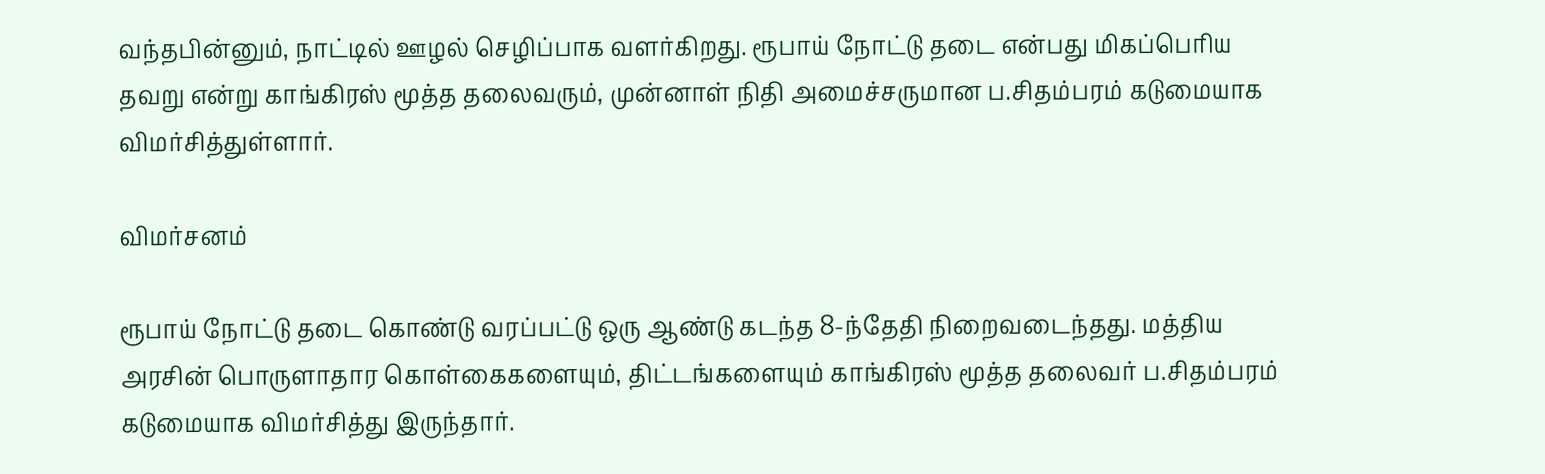வந்தபின்னும், நாட்டில் ஊழல் செழிப்பாக வளர்கிறது. ரூபாய் நோட்டு தடை என்பது மிகப்பெரிய தவறு என்று காங்கிரஸ் மூத்த தலைவரும், முன்னாள் நிதி அமைச்சருமான ப.சிதம்பரம் கடுமையாக விமர்சித்துள்ளார்.

விமர்சனம்

ரூபாய் நோட்டு தடை கொண்டு வரப்பட்டு ஒரு ஆண்டு கடந்த 8-ந்தேதி நிறைவடைந்தது. மத்திய அரசின் பொருளாதார கொள்கைகளையும், திட்டங்களையும் காங்கிரஸ் மூத்த தலைவர் ப.சிதம்பரம் கடுமையாக விமர்சித்து இருந்தார்.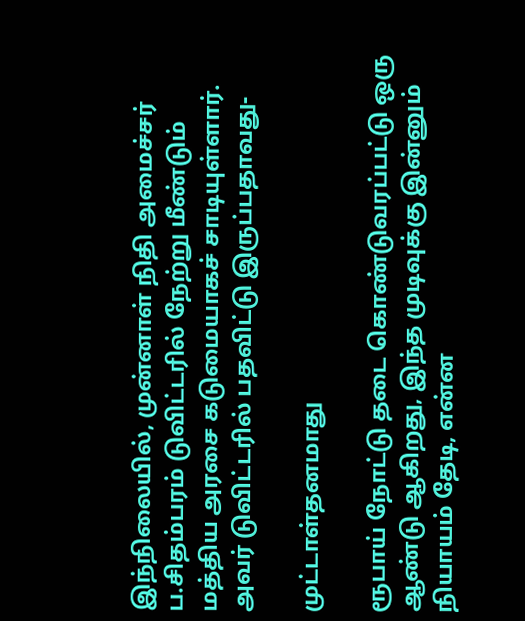இந்நிலையில், முன்னாள் நிதி அமைச்சர் ப.சிதம்பரம் டுவிட்டரில் நேற்று மீண்டும் மத்திய அரசை கடுமையாகச் சாடியுள்ளார். அவர் டுவிட்டரில் பதவிட்டு இருப்பதாவது-

முட்டாள்தனமாது

ரூபாய் நோட்டு தடை கொண்டுவரப்பட்டு ஒரு ஆண்டு ஆகிறது, இந்த முடிவுக்கு இன்னும் நியாயம் தேடி, என்ன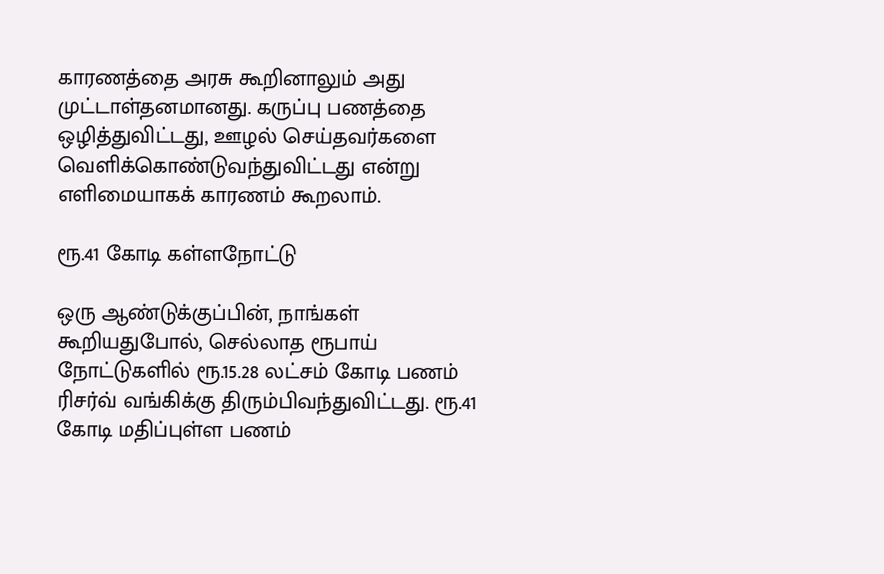காரணத்தை அரசு கூறினாலும் அது முட்டாள்தனமானது. கருப்பு பணத்தை ஒழித்துவிட்டது, ஊழல் செய்தவர்களை வெளிக்கொண்டுவந்துவிட்டது என்று எளிமையாகக் காரணம் கூறலாம்.

ரூ.41 கோடி கள்ளநோட்டு

ஒரு ஆண்டுக்குப்பின், நாங்கள் கூறியதுபோல், செல்லாத ரூபாய் நோட்டுகளில் ரூ.15.28 லட்சம் கோடி பணம் ரிசர்வ் வங்கிக்கு திரும்பிவந்துவிட்டது. ரூ.41 கோடி மதிப்புள்ள பணம்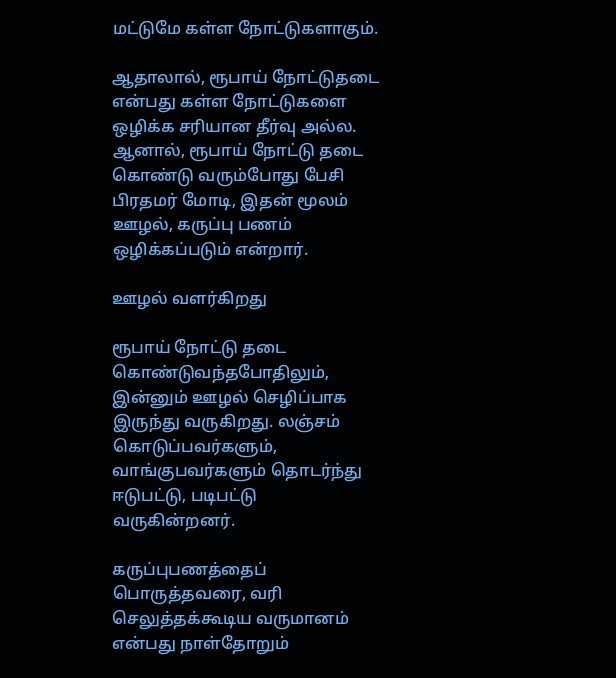மட்டுமே கள்ள நோட்டுகளாகும்.

ஆதாலால், ரூபாய் நோட்டுதடை என்பது கள்ள நோட்டுகளை ஒழிக்க சரியான தீர்வு அல்ல. ஆனால், ரூபாய் நோட்டு தடை கொண்டு வரும்போது பேசி பிரதமர் மோடி, இதன் மூலம் ஊழல், கருப்பு பணம் ஒழிக்கப்படும் என்றார்.

ஊழல் வளர்கிறது

ரூபாய் நோட்டு தடை கொண்டுவந்தபோதிலும், இன்னும் ஊழல் செழிப்பாக இருந்து வருகிறது. லஞ்சம் கொடுப்பவர்களும், வாங்குபவர்களும் தொடர்ந்து ஈடுபட்டு, படிபட்டு வருகின்றனர்.

கருப்புபணத்தைப் பொருத்தவரை, வரி செலுத்தக்கூடிய வருமானம் என்பது நாள்தோறும்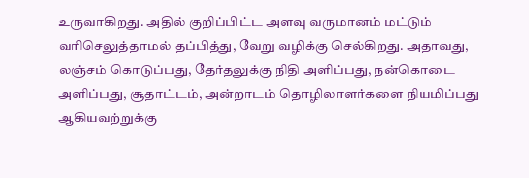உருவாகிறது. அதில் குறிப்பிட்ட அளவு வருமானம் மட்டும் வரிசெலுத்தாமல் தப்பித்து, வேறு வழிக்கு செல்கிறது. அதாவது, லஞ்சம் கொடுப்பது, தேர்தலுக்கு நிதி அளிப்பது, நன்கொடை அளிப்பது, சூதாட்டம், அன்றாடம் தொழிலாளர்களை நியமிப்பது ஆகியவற்றுக்கு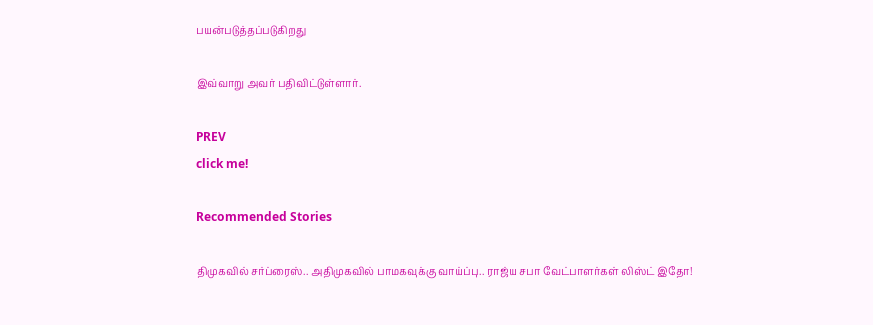பயன்படுத்தப்படுகிறது

இவ்வாறு அவர் பதிவிட்டுள்ளார்.

PREV
click me!

Recommended Stories

திமுகவில் சர்ப்ரைஸ்.. அதிமுகவில் பாமகவுக்கு வாய்ப்பு.. ராஜ்ய சபா வேட்பாளர்கள் லிஸ்ட் இதோ!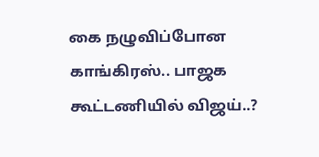கை நழுவிப்போன காங்கிரஸ்.. பாஜக கூட்டணியில் விஜய்..?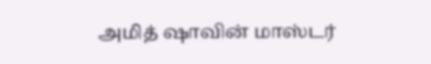அமித் ஷாவின் மாஸ்டர்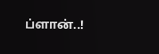ப்ளான்..!